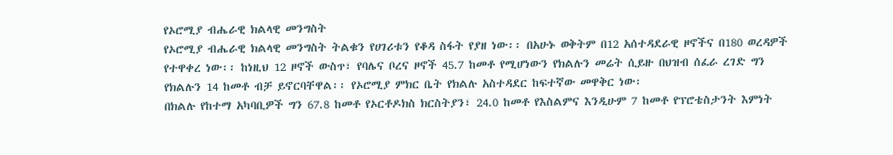የኦሮሚያ ብሔራዊ ክልላዊ መንግስት
የኦሮሚያ ብሔራዊ ክልላዊ መንግስት ትልቁን የሀገሪቱን የቆዳ ስፋት የያዘ ነው፡፡ በአሁኑ ወቅትም በ12 አሰተዳደራዊ ዞኖችና በ180 ወረዳዎች የተዋቀረ ነው፡፡ ከነዚህ 12 ዞኖች ውስጥ፣ የባሌና ቦረና ዞኖች 45.7 ከመቶ የሚሆነውን የክልሉን መሬት ሲይዙ በህዝብ ሰፈራ ረገድ ግን የክልሉን 14 ከመቶ ብቻ ይኖርባቸዋል፡፡ የኦሮሚያ ምክር ቤት የክልሉ አስተዳደር ከፍተኛው መዋቅር ነው፡
በክልሉ የከተማ አካባቢዎች ግን 67.8 ከመቶ የኦርቶዶክስ ክርስትያን፣ 24.0 ከመቶ የእስልምና እንዲሁም 7 ከመቶ የፕሮቴስታንት እምነት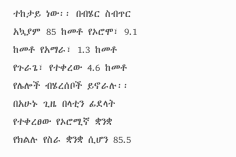ተከታይ ነው፡፡ በብሄር ስብጥር አኳያም 85 ከመቶ የኦሮሞ፣ 9.1 ከመቶ የአማራ፣ 1.3 ከመቶ የጉራጌ፣ የተቀረው 4.6 ከመቶ የሌሎች ብሄረሰቦች ይኖራሉ፡፡ በአሁኑ ጊዜ በላቲን ፊደላት የተቀረፀው የኦሮሚኛ ቋንቋ የክልሉ የስራ ቋንቋ ሲሆን 85.5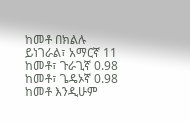ከመቶ በክልሉ ይነገራል፣ አማርኛ 11 ከመቶ፣ ጉራጊኛ 0.98 ከመቶ፣ ጌዴኦኛ 0.98 ከመቶ እንዲሁም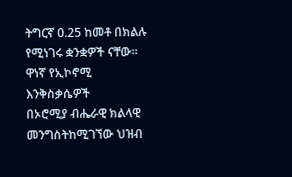ትግርኛ 0.25 ከመቶ በክልሉ የሚነገሩ ቋንቋዎች ናቸው፡፡
ዋነኛ የኢኮኖሚ እንቅስቃሴዎች
በኦሮሚያ ብሔራዊ ክልላዊ መንግስትከሚገኘው ህዝብ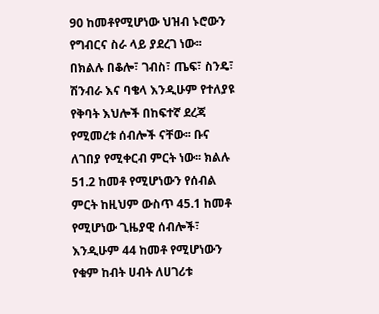90 ከመቶየሚሆነው ህዝብ ኑሮውን የግብርና ስራ ላይ ያደረገ ነው፡፡ በክልሉ በቆሎ፣ ገብስ፣ ጤፍ፣ ስንዴ፣ ሽንብራ እና ባቄላ እንዲሁም የተለያዩ የቅባት እህሎች በከፍተኛ ደረጃ የሚመረቱ ሰብሎች ናቸው፡፡ ቡና ለገበያ የሚቀርብ ምርት ነው፡፡ ክልሉ 51.2 ከመቶ የሚሆነውን የሰብል ምርት ከዚህም ውስጥ 45.1 ከመቶ የሚሆነው ጊዜያዊ ሰብሎች፣ እንዲሁም 44 ከመቶ የሚሆነውን የቁም ከብት ሀብት ለሀገሪቱ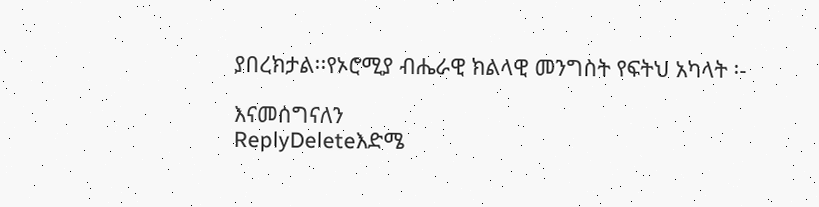ያበረክታል፡፡የኦሮሚያ ብሔራዊ ክልላዊ መንግስት የፍትህ አካላት ፡-

እናመሰግናለን
ReplyDeleteእድሜ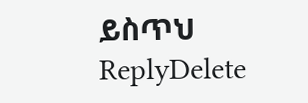ይስጥህ
ReplyDelete